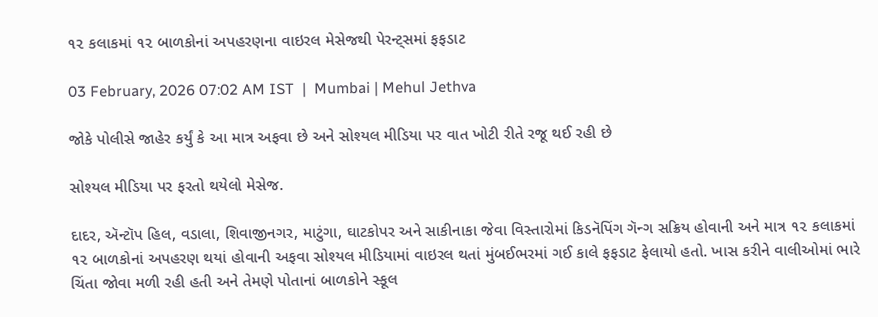૧૨ કલાકમાં ૧૨ બાળકોનાં અપહરણના વાઇરલ મેસેજથી પેરન્ટ‍્સમાં ફફડાટ

03 February, 2026 07:02 AM IST  |  Mumbai | Mehul Jethva

જોકે પોલીસે જાહેર કર્યું કે આ માત્ર અફવા છે અને સોશ્યલ મીડિયા પર વાત ખોટી રીતે રજૂ થઈ રહી છે

સોશ્યલ મીડિયા પર ફરતો થયેલો મેસેજ.

દાદર, ઍન્ટૉપ હિલ, વડાલા, શિવાજીનગર, માટુંગા, ઘાટકોપર અને સાકીનાકા જેવા વિસ્તારોમાં કિડનૅપિંગ ગૅન્ગ સક્રિય હોવાની અને માત્ર ૧૨ કલાકમાં ૧૨ બાળકોનાં અપહરણ થયાં હોવાની અફવા સોશ્યલ મીડિયામાં વાઇરલ થતાં મુંબઈભરમાં ગઈ કાલે ફફડાટ ફેલાયો હતો. ખાસ કરીને વાલીઓમાં ભારે ચિંતા જોવા મળી રહી હતી અને તેમણે પોતાનાં બાળકોને સ્કૂલ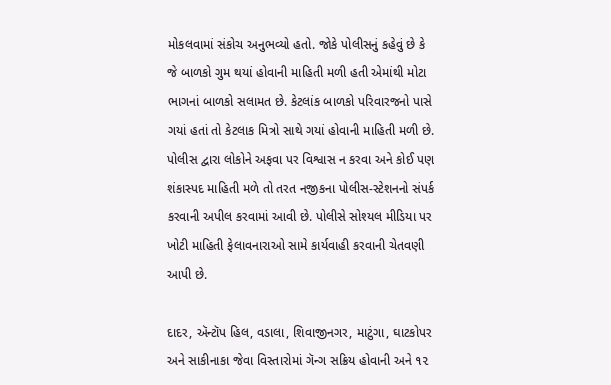મોકલવામાં સંકોચ અનુભવ્યો હતો. જોકે પોલીસનું કહેવું છે કે જે બાળકો ગુમ થયાં હોવાની માહિતી મળી હતી એમાંથી મોટા ભાગનાં બાળકો સલામત છે. કેટલાંક બાળકો પરિવારજનો પાસે ગયાં હતાં તો કેટલાક મિત્રો સાથે ગયાં હોવાની માહિતી મળી છે. પોલીસ દ્વારા લોકોને અફવા પર વિશ્વાસ ન કરવા અને કોઈ પણ શંકાસ્પદ માહિતી મળે તો તરત નજીકના પોલીસ-સ્ટેશનનો સંપર્ક કરવાની અપીલ કરવામાં આવી છે. પોલીસે સોશ્યલ મીડિયા પર ખોટી માહિતી ફેલાવનારાઓ સામે કાર્યવાહી કરવાની ચેતવણી આપી છે.

દાદર, ઍન્ટૉપ હિલ, વડાલા, શિવાજીનગર, માટુંગા, ઘાટકોપર અને સાકીનાકા જેવા વિસ્તારોમાં ગૅન્ગ સક્રિય હોવાની અને ૧૨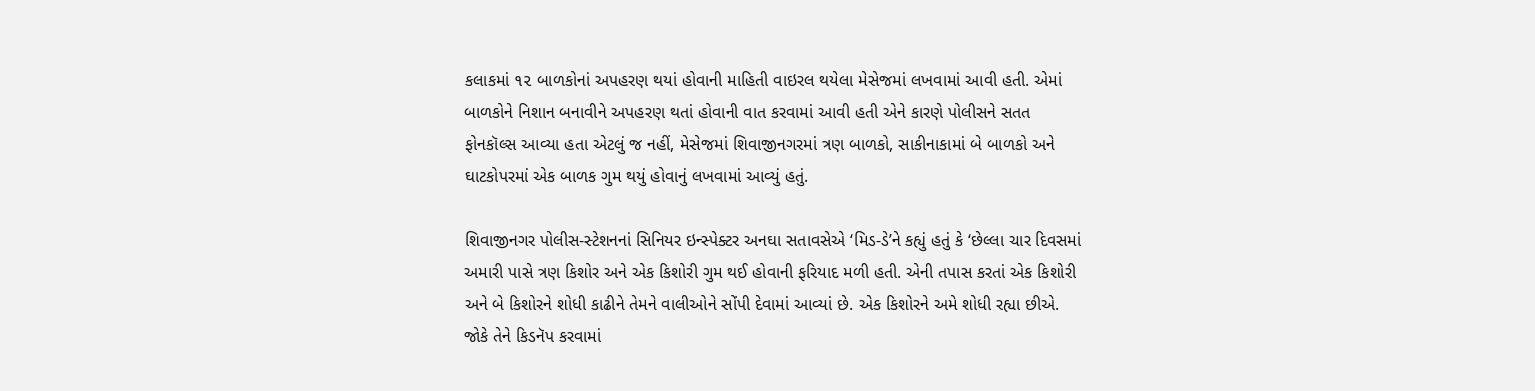કલાકમાં ૧૨ બાળકોનાં અપહરણ થયાં હોવાની માહિતી વાઇરલ થયેલા મેસેજમાં લખવામાં આવી હતી. એમાં બાળકોને નિશાન બનાવીને અપહરણ થતાં હોવાની વાત કરવામાં આવી હતી એને કારણે પોલીસને સતત ફોનકૉલ્સ આવ્યા હતા એટલું જ નહીં, મેસેજમાં શિવાજીનગરમાં ત્રણ બાળકો, સાકીનાકામાં બે બાળકો અને ઘાટકોપરમાં એક બાળક ગુમ થયું હોવાનું લખવામાં આવ્યું હતું.

શિવાજીનગર પોલીસ-સ્ટેશનનાં સિનિયર ઇન્સ્પેક્ટર અનઘા સતાવસેએ ‘મિડ-ડે’ને કહ્યું હતું કે ‘છેલ્લા ચાર દિવસમાં અમારી પાસે ત્રણ કિશોર અને એક કિશોરી ગુમ થઈ હોવાની ફરિયાદ મળી હતી. એની તપાસ કરતાં એક કિશોરી અને બે કિશોરને શોધી કાઢીને તેમને વાલીઓને સોંપી દેવામાં આવ્યાં છે. એક કિશોરને અમે શોધી રહ્યા છીએ. જોકે તેને કિડનૅપ કરવામાં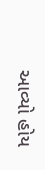આવ્યો હોય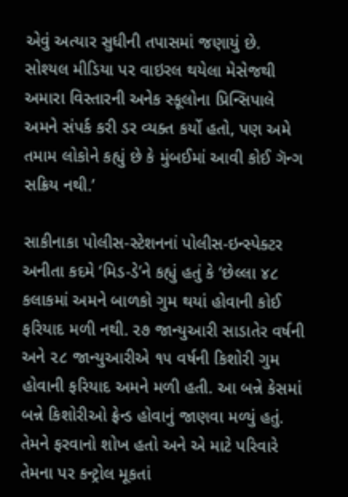એવું અત્યાર સુધીની તપાસમાં જણાયું છે. સોશ્યલ મીડિયા પર વાઇરલ થયેલા મેસેજથી અમારા વિસ્તારની અનેક સ્કૂલોના પ્રિન્સિપાલે અમને સંપર્ક કરી ડર વ્યક્ત કર્યો હતો, પણ અમે તમામ લોકોને કહ્યું છે કે મુંબઈમાં આવી કોઈ ગૅન્ગ સક્રિય નથી.’

સાકીનાકા પોલીસ-સ્ટેશનનાં પોલીસ-ઇન્સ્પેક્ટર અનીતા કદમે ‘મિડ-ડે’ને કહ્યું હતું કે ‘છેલ્લા ૪૮ કલાકમાં અમને બાળકો ગુમ થયાં હોવાની કોઈ ફરિયાદ મળી નથી. ૨૭ જાન્યુઆરી સાડાતેર વર્ષની અને ૨૮ જાન્યુઆરીએ ૧૫ વર્ષની કિશોરી ગુમ હોવાની ફરિયાદ અમને મળી હતી. આ બન્ને કેસમાં બન્ને કિશોરીઓ ફ્રેન્ડ હોવાનું જાણવા મળ્યું હતું. તેમને ફરવાનો શોખ હતો અને એ માટે પરિવારે તેમના પર કન્ટ્રોલ મૂકતાં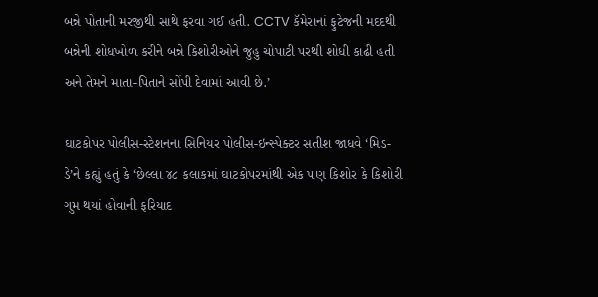બન્ને પોતાની મરજીથી સાથે ફરવા ગઈ હતી. CCTV કૅમેરાનાં ફુટેજની મદદથી બન્નેની શોધખોળ કરીને બન્ને કિશોરીઓને જુહુ ચોપાટી પરથી શોધી કાઢી હતી અને તેમને માતા-પિતાને સોંપી દેવામાં આવી છે.’

ઘાટકોપર પોલીસ-સ્ટેશનના સિનિયર પોલીસ-ઇન્સ્પેક્ટર સતીશ જાધવે ‘મિડ-ડે’ને કહ્યું હતું કે ‘છેલ્લા ૪૮ કલાકમાં ઘાટકોપરમાંથી એક પણ કિશોર કે કિશોરી ગુમ થયાં હોવાની ફરિયાદ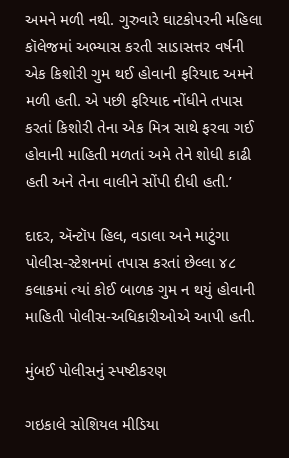અમને મળી નથી. ગુરુવારે ઘાટકોપરની મહિલા કૉલેજમાં અભ્યાસ કરતી સાડાસત્તર વર્ષની એક કિશોરી ગુમ થઈ હોવાની ફરિયાદ અમને મળી હતી. એ પછી ફરિયાદ નોંધીને તપાસ કરતાં કિશોરી તેના એક મિત્ર સાથે ફરવા ગઈ હોવાની માહિતી મળતાં અમે તેને શોધી કાઢી હતી અને તેના વાલીને સોંપી દીધી હતી.’

દાદર, ઍન્ટૉપ હિલ, વડાલા અને માટુંગા પોલીસ-સ્ટેશનમાં તપાસ કરતાં છેલ્લા ૪૮ કલાકમાં ત્યાં કોઈ બાળક ગુમ ન થયું હોવાની માહિતી પોલીસ-અધિકારીઓએ આપી હતી.

મુંબઈ પોલીસનું સ્પષ્ટીકરણ

ગઇકાલે સોશિયલ મીડિયા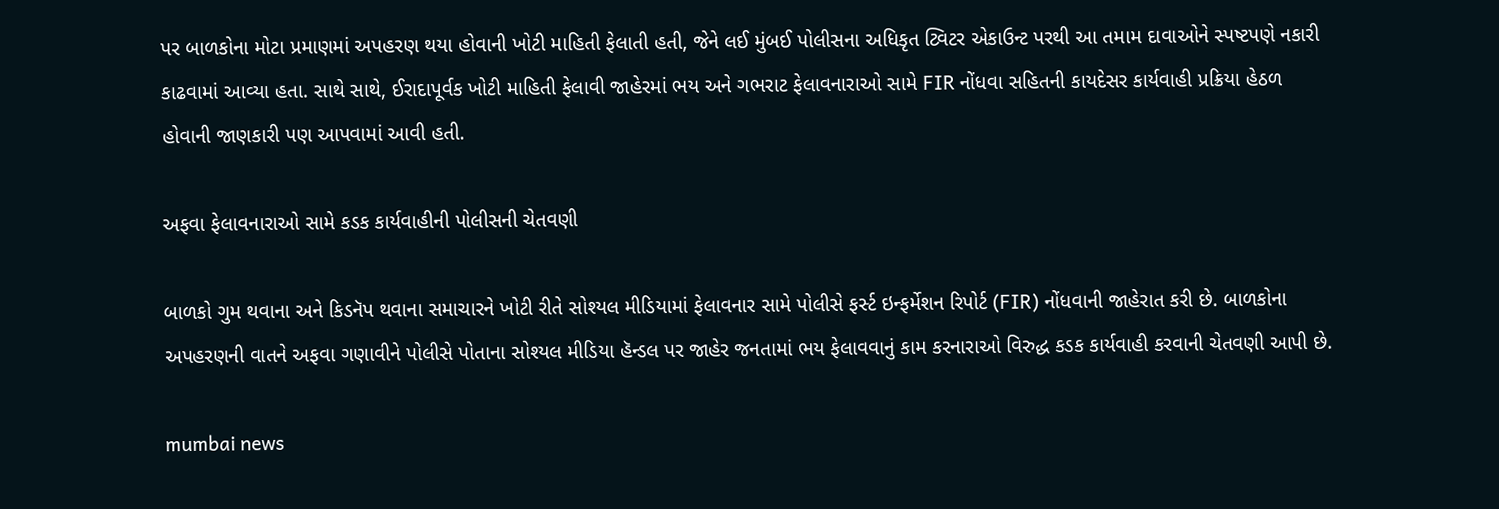પર બાળકોના મોટા પ્રમાણમાં અપહરણ થયા હોવાની ખોટી માહિતી ફેલાતી હતી, જેને લઈ મુંબઈ પોલીસના અધિકૃત ટ્વિટર એકાઉન્ટ પરથી આ તમામ દાવાઓને સ્પષ્ટપણે નકારી કાઢવામાં આવ્યા હતા. સાથે સાથે, ઈરાદાપૂર્વક ખોટી માહિતી ફેલાવી જાહેરમાં ભય અને ગભરાટ ફેલાવનારાઓ સામે FIR નોંધવા સહિતની કાયદેસર કાર્યવાહી પ્રક્રિયા હેઠળ હોવાની જાણકારી પણ આપવામાં આવી હતી.

અફવા ફેલાવનારાઓ સામે કડક કાર્યવાહીની પોલીસની ચેતવણી

બાળકો ગુમ થવાના અને કિડનૅપ થવાના સમાચારને ખોટી રીતે સોશ્યલ મીડિયામાં ફેલાવનાર સામે પોલીસે ફર્સ્ટ ઇન્ફર્મેશન રિપોર્ટ (FIR) નોંધવાની જાહેરાત કરી છે. બાળકોના અપહરણની વાતને અફવા ગણાવીને પોલીસે પોતાના સોશ્યલ મીડિયા હૅન્ડલ પર જાહેર જનતામાં ભય ફેલાવવાનું કામ કરનારાઓ વિરુદ્ધ કડક કાર્યવાહી કરવાની ચેતવણી આપી છે.

mumbai news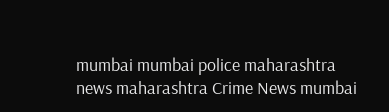mumbai mumbai police maharashtra news maharashtra Crime News mumbai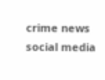crime news social media